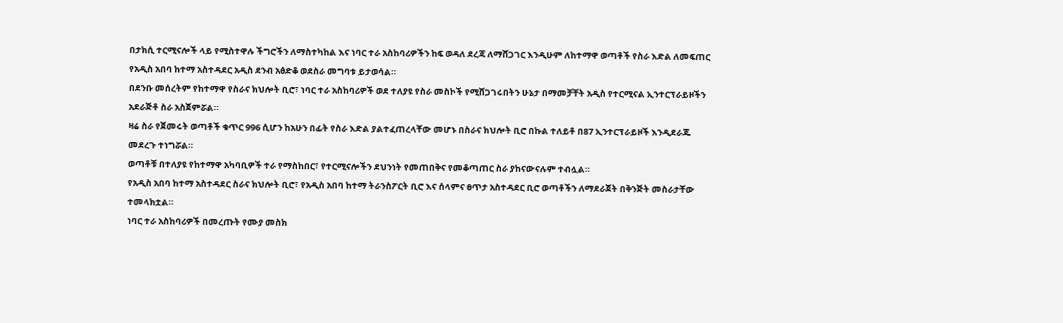በታክሲ ተርሚናሎች ላይ የሚስተዋሉ ችግሮችን ለማስተካከል እና ነባር ተራ አስከባሪዎችን ከፍ ወዳለ ደረጃ ለማሸጋገር እንዲሁም ለከተማዋ ወጣቶች የስራ እድል ለመፍጠር የአዲስ አበባ ከተማ አስተዳደር አዲስ ደንብ አፅድቆ ወደስራ መግባቱ ይታወሳል።
በደንቡ መሰረትም የከተማዋ የስራና ክህሎት ቢሮ፣ ነባር ተራ አስከባሪዎች ወደ ተለያዩ የስራ መስኮች የሚሸጋገሩበትን ሁኔታ በማመቻቸት አዲስ የተርሚናል ኢንተርፕራይዞችን አደራጅቶ ስራ አስጀምሯል።
ዛሬ ስራ የጀመሩት ወጣቶች ቁጥር 996 ሲሆን ከአሁን በፊት የስራ እድል ያልተፈጠረላቸው መሆኑ በስራና ክህሎት ቢሮ በኩል ተለይቶ በ87 ኢንተርፕራይዞች እንዲደራጁ መደረጉ ተነግሯል።
ወጣቶቹ በተለያዩ የከተማዋ አካባቢዎች ተራ የማስከበር፣ የተርሚናሎችን ደህንነት የመጠበቅና የመቆጣጠር ስራ ያከናውናሉም ተብሏል።
የአዲስ አበባ ከተማ አስተዳደር ስራና ክህሎት ቢሮ፣ የአዲስ አበባ ከተማ ትራንስፖርት ቢሮ እና ሰላምና ፀጥታ አስተዳደር ቢሮ ወጣቶችን ለማደራጀት በቅንጅት መስራታቸው ተመላክቷል።
ነባር ተራ አስከባሪዎች በመረጡት የሙያ መስክ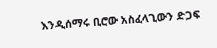እንዲሰማሩ ቢሮው አስፈላጊውን ድጋፍ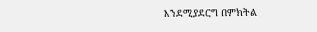እንደሚያደርግ በምክትል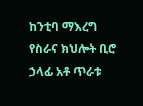ከንቲባ ማእረግ የስራና ክህሎት ቢሮ ኃላፊ አቶ ጥራቱ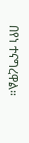በየነ ተናግረዋል።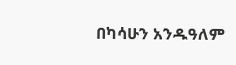በካሳሁን አንዱዓለም